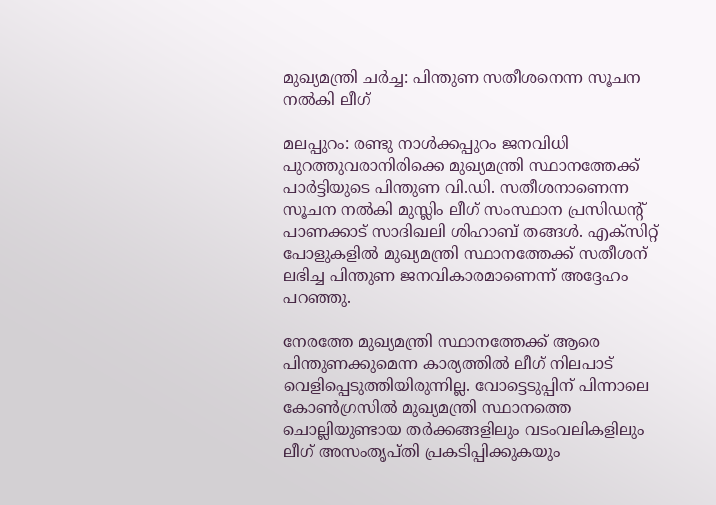മുഖ്യമന്ത്രി ചർച്ച: പിന്തുണ സതീശനെന്ന സൂചന നൽകി ലീഗ്

മലപ്പുറം: രണ്ടു നാൾക്കപ്പുറം ജനവിധി പുറത്തുവരാനിരിക്കെ മുഖ്യമന്ത്രി സ്ഥാനത്തേക്ക് പാർട്ടിയുടെ പിന്തുണ വി.ഡി. സതീശനാണെന്ന സൂചന നൽകി മുസ്ലിം ലീഗ് സംസ്ഥാന പ്രസിഡന്‍റ് പാണക്കാട് സാദിഖലി ശിഹാബ് തങ്ങൾ. എക്‌സിറ്റ് പോളുകളില്‍ മുഖ്യമന്ത്രി സ്ഥാനത്തേക്ക് സതീശന് ലഭിച്ച പിന്തുണ ജനവികാരമാണെന്ന് അദ്ദേഹം പറഞ്ഞു.

നേരത്തേ മുഖ‍്യമന്ത്രി സ്ഥാനത്തേക്ക് ആരെ പിന്തുണക്കുമെന്ന കാര്യത്തിൽ ലീഗ് നിലപാട് വെളിപ്പെടുത്തിയിരുന്നില്ല. വോട്ടെടുപ്പിന് പിന്നാലെ കോൺഗ്രസിൽ മുഖ‍്യമന്ത്രി സ്ഥാനത്തെ ചൊല്ലിയുണ്ടായ തർക്കങ്ങളിലും വടംവലികളിലും ലീഗ് അസംതൃപ്തി പ്രകടിപ്പിക്കുകയും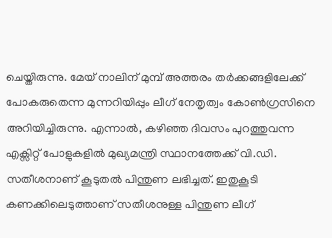ചെയ്തിരുന്നു. മേയ് നാലിന് മുമ്പ് അത്തരം തർക്കങ്ങളിലേക്ക് പോകരുതെന്ന മുന്നറിയിപ്പും ലീഗ് നേതൃത്വം കോൺഗ്രസിനെ അറിയിച്ചിരുന്നു. എന്നാൽ, കഴിഞ്ഞ ദിവസം പുറത്തുവന്ന എക്സിറ്റ് പോളുകളിൽ മുഖ്യമന്ത്രി സ്ഥാനത്തേക്ക് വി.ഡി. സതീശനാണ് കൂടുതൽ പിന്തുണ ലഭിച്ചത്. ഇതുകൂടി കണക്കിലെടുത്താണ് സതീശനുള്ള പിന്തുണ ലീഗ്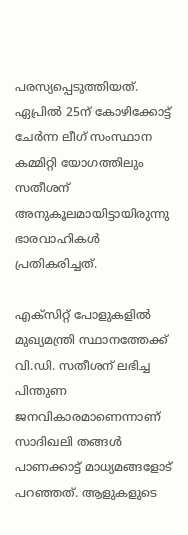പരസ്യപ്പെടുത്തിയത്. ഏപ്രിൽ 25ന് കോഴിക്കോട്ട് ചേർന്ന ലീഗ് സംസ്ഥാന കമ്മിറ്റി യോഗത്തിലും സതീശന് അനുകൂലമായിട്ടായിരുന്നു ഭാരവാഹികൾ പ്രതികരിച്ചത്.

എക്‌സിറ്റ് പോളുകളില്‍ മുഖ്യമന്ത്രി സ്ഥാനത്തേക്ക് വി.ഡി. സതീശന് ലഭിച്ച പിന്തുണ ജനവികാരമാണെന്നാണ് സാദിഖലി തങ്ങൾ പാണക്കാട്ട് മാധ‍്യമങ്ങളോട് പറഞ്ഞത്. ആളുകളുടെ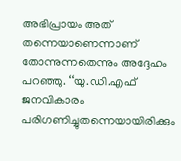അഭിപ്രായം അത് തന്നെയാണെന്നാണ് തോന്നുന്നതെന്നും അദ്ദേഹം പറഞ്ഞു. ‘‘യു.ഡി.എഫ് ജനവികാരം പരിഗണിച്ചുതന്നെയായിരിക്കും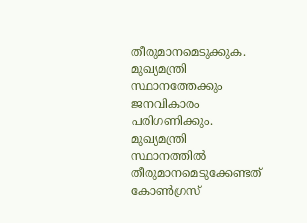തീരുമാനമെടുക്കുക. മുഖ്യമന്ത്രി സ്ഥാനത്തേക്കും ജനവികാരം പരിഗണിക്കും. മുഖ്യമന്ത്രി സ്ഥാനത്തില്‍ തീരുമാനമെടുക്കേണ്ടത് കോണ്‍ഗ്രസ്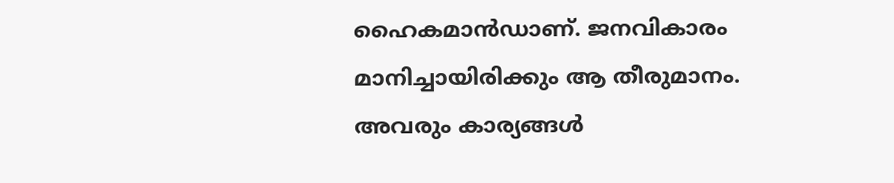ഹൈകമാൻഡാണ്. ജനവികാരം മാനിച്ചായിരിക്കും ആ തീരുമാനം. അവരും കാര്യങ്ങള്‍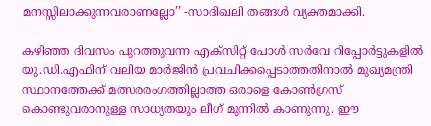മനസ്സിലാക്കുന്നവരാണല്ലോ’’ -സാദിഖലി തങ്ങൾ വ്യക്തമാക്കി.

കഴിഞ്ഞ ദിവസം പുറത്തുവന്ന എക്സിറ്റ് പോൾ സർവേ റിപ്പോർട്ടുകളിൽ യു.ഡി.എഫിന് വലിയ മാർജിൻ പ്രവചിക്കപ്പെടാത്തതിനാൽ മുഖ്യമന്ത്രി സ്ഥാനത്തേക്ക് മത്സരരംഗത്തില്ലാത്ത ഒരാളെ കോൺഗ്രസ് കൊണ്ടുവരാനുള്ള സാധ്യതയും ലീഗ് മുന്നിൽ കാണുന്നു. ഈ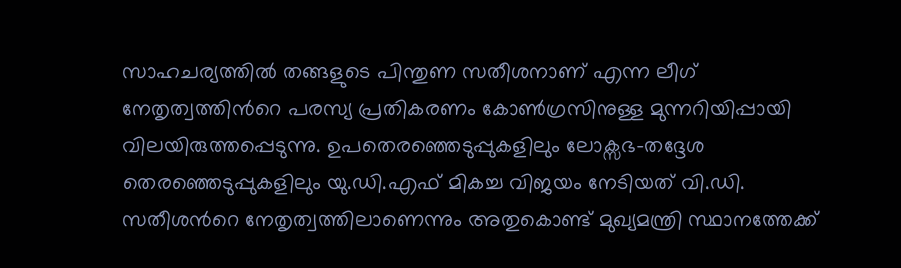സാഹചര്യത്തിൽ തങ്ങളുടെ പിന്തുണ സതീശനാണ് എന്ന ലീഗ് നേതൃത്വത്തിന്‍റെ പരസ്യ പ്രതികരണം കോൺഗ്രസിനുള്ള മുന്നറിയിപ്പായി വിലയിരുത്തപ്പെടുന്നു. ഉപതെരഞ്ഞെടുപ്പുകളിലും ലോക്സഭ-തദ്ദേശ തെരഞ്ഞെടുപ്പുകളിലും യു.ഡി.എഫ് മികച്ച വിജയം നേടിയത് വി.ഡി. സതീശന്‍റെ നേതൃത്വത്തിലാണെന്നും അതുകൊണ്ട് മുഖ‍്യമന്ത്രി സ്ഥാനത്തേക്ക്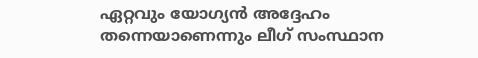ഏറ്റവും യോഗ്യൻ അദ്ദേഹം തന്നെയാണെന്നും ലീഗ് സംസ്ഥാന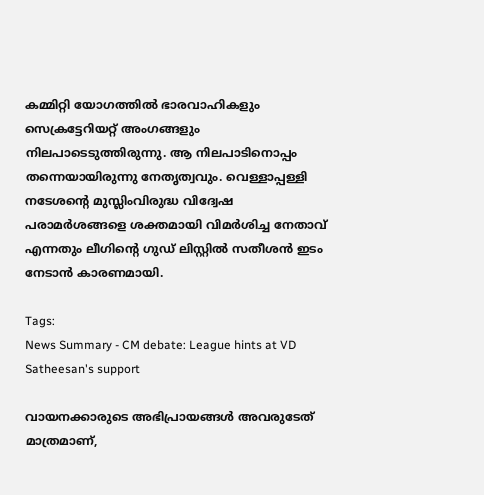കമ്മിറ്റി യോഗത്തിൽ ഭാരവാഹികളും സെക്രട്ടേറിയറ്റ് അംഗങ്ങളും നിലപാടെടുത്തിരുന്നു. ആ നിലപാടിനൊപ്പം തന്നെയായിരുന്നു നേതൃത്വവും. വെള്ളാപ്പള്ളി നടേശന്‍റെ മുസ്ലിംവിരുദ്ധ വിദ്വേഷ പരാമർശങ്ങളെ ശക്തമായി വിമർശിച്ച നേതാവ് എന്നതും ലീഗിന്‍റെ ഗുഡ് ലിസ്റ്റിൽ സതീശൻ ഇടം നേടാൻ കാരണമായി.

Tags:
News Summary - CM debate: League hints at VD Satheesan's support

വായനക്കാരുടെ അഭിപ്രായങ്ങള്‍ അവരുടേത് മാത്രമാണ്,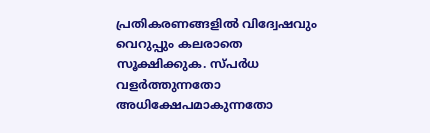പ്രതികരണങ്ങളിൽ വിദ്വേഷവും വെറുപ്പും കലരാതെ സൂക്ഷിക്കുക. സ്പർധ വളർത്തുന്നതോ അധിക്ഷേപമാകുന്നതോ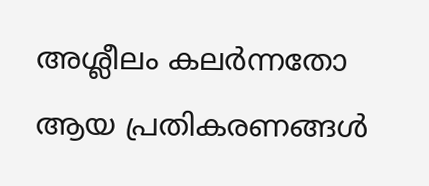അശ്ലീലം കലർന്നതോ ആയ പ്രതികരണങ്ങൾ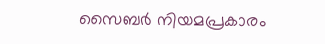സൈബർ നിയമപ്രകാരം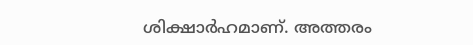ശിക്ഷാർഹമാണ്. അത്തരം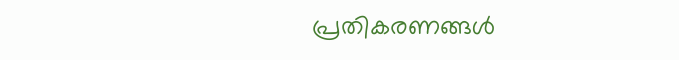പ്രതികരണങ്ങൾ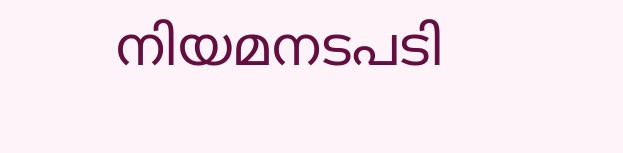നിയമനടപടി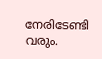നേരിടേണ്ടി വരും.